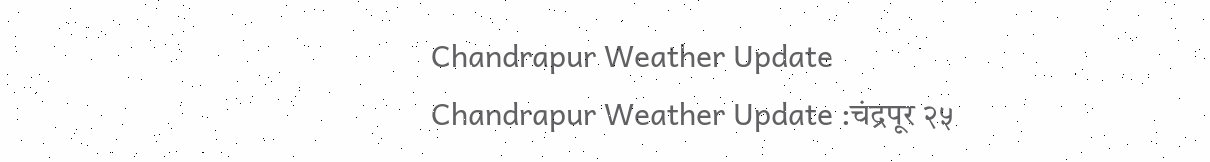Chandrapur Weather Update
Chandrapur Weather Update :चंद्रपूर २५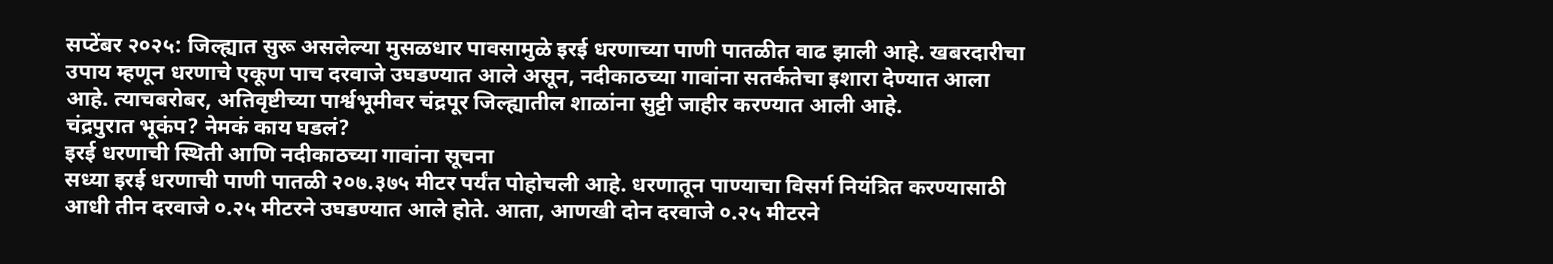सप्टेंबर २०२५: जिल्ह्यात सुरू असलेल्या मुसळधार पावसामुळे इरई धरणाच्या पाणी पातळीत वाढ झाली आहे. खबरदारीचा उपाय म्हणून धरणाचे एकूण पाच दरवाजे उघडण्यात आले असून, नदीकाठच्या गावांना सतर्कतेचा इशारा देण्यात आला आहे. त्याचबरोबर, अतिवृष्टीच्या पार्श्वभूमीवर चंद्रपूर जिल्ह्यातील शाळांना सुट्टी जाहीर करण्यात आली आहे.
चंद्रपुरात भूकंप? नेमकं काय घडलं?
इरई धरणाची स्थिती आणि नदीकाठच्या गावांना सूचना
सध्या इरई धरणाची पाणी पातळी २०७.३७५ मीटर पर्यंत पोहोचली आहे. धरणातून पाण्याचा विसर्ग नियंत्रित करण्यासाठी आधी तीन दरवाजे ०.२५ मीटरने उघडण्यात आले होते. आता, आणखी दोन दरवाजे ०.२५ मीटरने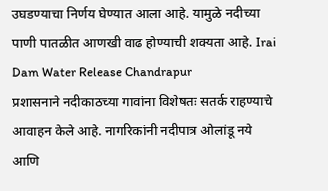उघडण्याचा निर्णय घेण्यात आला आहे. यामुळे नदीच्या पाणी पातळीत आणखी वाढ होण्याची शक्यता आहे. Irai Dam Water Release Chandrapur
प्रशासनाने नदीकाठच्या गावांना विशेषतः सतर्क राहण्याचे आवाहन केले आहे. नागरिकांनी नदीपात्र ओलांडू नये आणि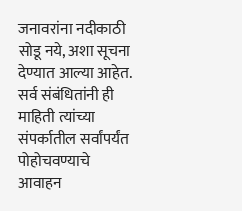जनावरांना नदीकाठी सोडू नये, अशा सूचना देण्यात आल्या आहेत. सर्व संबंधितांनी ही माहिती त्यांच्या संपर्कातील सर्वांपर्यंत पोहोचवण्याचे आवाहन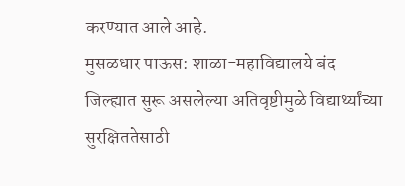करण्यात आले आहे.
मुसळधार पाऊस: शाळा-महाविद्यालये बंद
जिल्ह्यात सुरू असलेल्या अतिवृष्टीमुळे विद्यार्थ्यांच्या सुरक्षिततेसाठी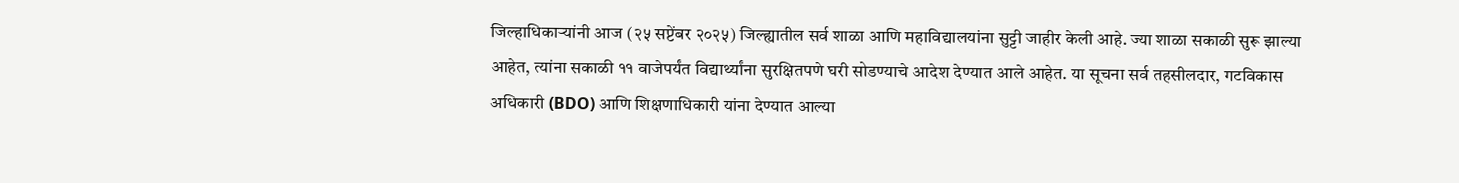जिल्हाधिकाऱ्यांनी आज (२५ सप्टेंबर २०२५) जिल्ह्यातील सर्व शाळा आणि महाविद्यालयांना सुट्टी जाहीर केली आहे. ज्या शाळा सकाळी सुरू झाल्या आहेत, त्यांना सकाळी ११ वाजेपर्यंत विद्यार्थ्यांना सुरक्षितपणे घरी सोडण्याचे आदेश देण्यात आले आहेत. या सूचना सर्व तहसीलदार, गटविकास अधिकारी (BDO) आणि शिक्षणाधिकारी यांना देण्यात आल्या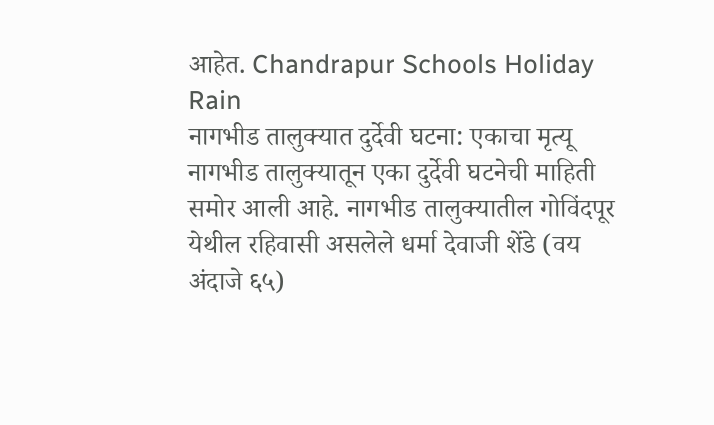आहेत. Chandrapur Schools Holiday Rain
नागभीड तालुक्यात दुर्देवी घटना: एकाचा मृत्यू
नागभीड तालुक्यातून एका दुर्देवी घटनेची माहिती समोर आली आहे. नागभीड तालुक्यातील गोविंदपूर येथील रहिवासी असलेले धर्मा देवाजी शेंडे (वय अंदाजे ६५)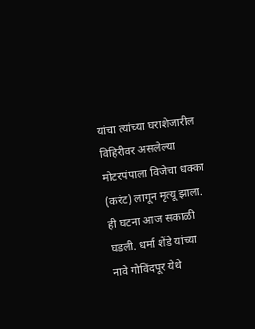यांचा त्यांच्या घराशेजारील विहिरीवर असलेल्या मोटरपंपाला विजेचा धक्का (करंट) लागून मृत्यू झाला. ही घटना आज सकाळी घडली. धर्मा शेंडे यांच्या नावे गोविंदपूर येथे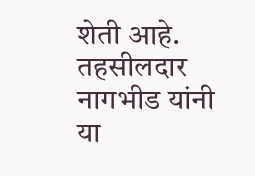शेती आहे. तहसीलदार नागभीड यांनी या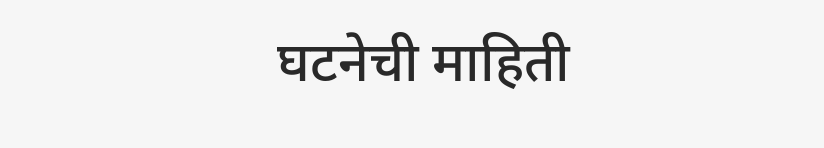घटनेची माहिती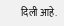दिली आहे.